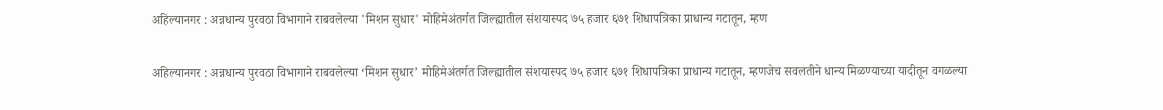अहिल्यानगर : अन्नधान्य पुरवठा विभागाने राबवलेल्या 'मिशन सुधार' मोहिमेअंतर्गत जिल्ह्यातील संशयास्पद ७५ हजार ६७१ शिधापत्रिका प्राधान्य गटातून, म्हण

अहिल्यानगर : अन्नधान्य पुरवठा विभागाने राबवलेल्या ‘मिशन सुधार’ मोहिमेअंतर्गत जिल्ह्यातील संशयास्पद ७५ हजार ६७१ शिधापत्रिका प्राधान्य गटातून, म्हणजेच सवलतीने धान्य मिळण्याच्या यादीतून वगळल्या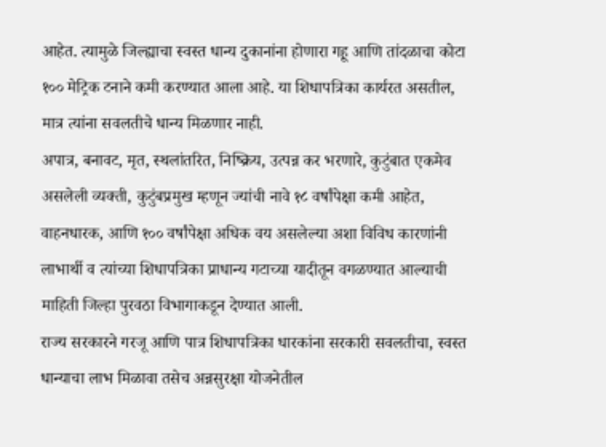आहेत. त्यामुळे जिल्ह्याचा स्वस्त धान्य दुकानांना होणारा गहू आणि तांदळाचा कोटा १०० मेट्रिक टनाने कमी करण्यात आला आहे. या शिधापत्रिका कार्यरत असतील, मात्र त्यांना सवलतीचे धान्य मिळणार नाही.
अपात्र, बनावट, मृत, स्थलांतरित, निष्क्रिय, उत्पन्न कर भरणारे, कुटुंबात एकमेव असलेली व्यक्ती, कुटुंबप्रमुख म्हणून ज्यांची नावे १८ वर्षांपेक्षा कमी आहेत, वाहनधारक, आणि १०० वर्षांपेक्षा अधिक वय असलेल्या अशा विविध कारणांनी लाभार्थी व त्यांच्या शिधापत्रिका प्राधान्य गटाच्या यादीतून वगळण्यात आल्याची माहिती जिल्हा पुरवठा विभागाकडून देण्यात आली.
राज्य सरकारने गरजू आणि पात्र शिधापत्रिका धारकांना सरकारी सवलतीचा, स्वस्त धान्याचा लाभ मिळावा तसेच अन्नसुरक्षा योजनेतील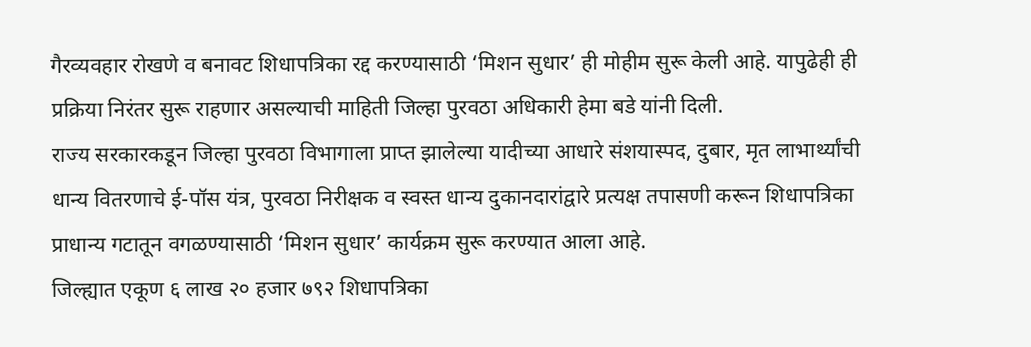गैरव्यवहार रोखणे व बनावट शिधापत्रिका रद्द करण्यासाठी ‘मिशन सुधार’ ही मोहीम सुरू केली आहे. यापुढेही ही प्रक्रिया निरंतर सुरू राहणार असल्याची माहिती जिल्हा पुरवठा अधिकारी हेमा बडे यांनी दिली.
राज्य सरकारकडून जिल्हा पुरवठा विभागाला प्राप्त झालेल्या यादीच्या आधारे संशयास्पद, दुबार, मृत लाभार्थ्यांची धान्य वितरणाचे ई-पॉस यंत्र, पुरवठा निरीक्षक व स्वस्त धान्य दुकानदारांद्वारे प्रत्यक्ष तपासणी करून शिधापत्रिका प्राधान्य गटातून वगळण्यासाठी ‘मिशन सुधार’ कार्यक्रम सुरू करण्यात आला आहे.
जिल्ह्यात एकूण ६ लाख २० हजार ७९२ शिधापत्रिका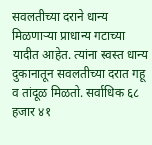सवलतीच्या दराने धान्य मिळणाऱ्या प्राधान्य गटाच्या यादीत आहेत. त्यांना स्वस्त धान्य दुकानातून सवलतीच्या दरात गहू व तांदूळ मिळतो. सर्वाधिक ६८ हजार ४१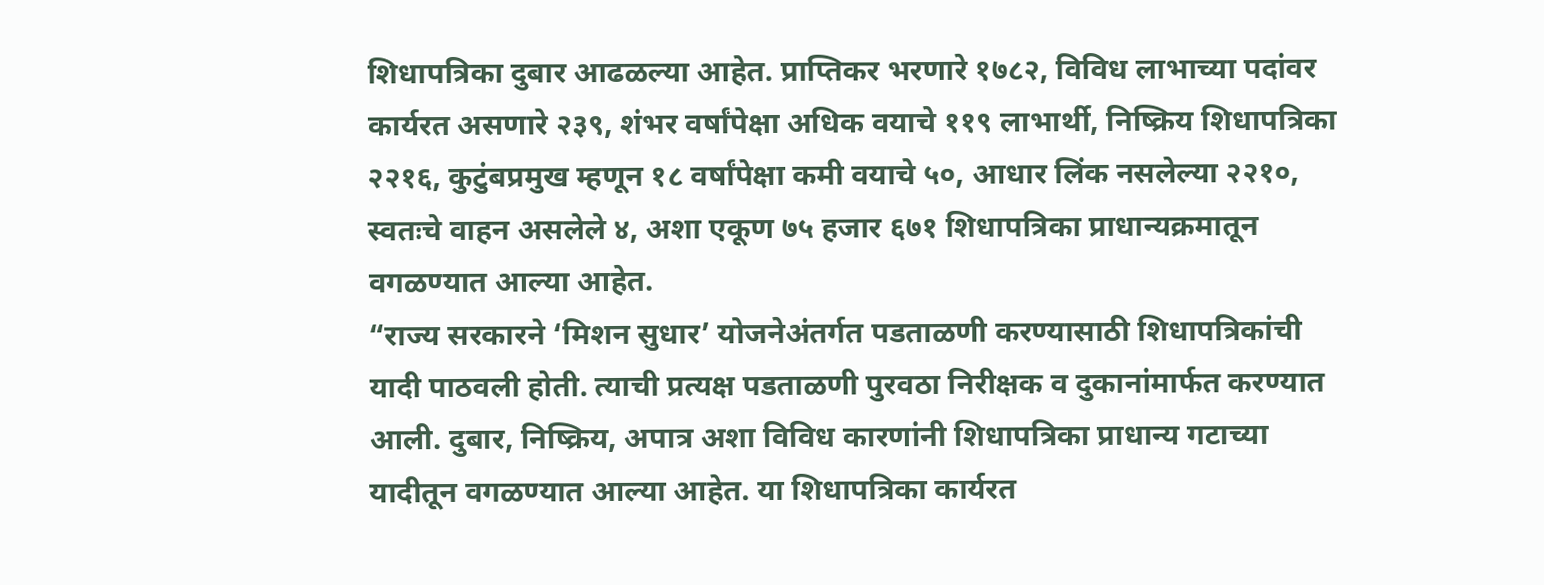शिधापत्रिका दुबार आढळल्या आहेत. प्राप्तिकर भरणारे १७८२, विविध लाभाच्या पदांवर कार्यरत असणारे २३९, शंभर वर्षांपेक्षा अधिक वयाचे ११९ लाभार्थी, निष्क्रिय शिधापत्रिका २२१६, कुटुंबप्रमुख म्हणून १८ वर्षांपेक्षा कमी वयाचे ५०, आधार लिंक नसलेल्या २२१०, स्वतःचे वाहन असलेले ४, अशा एकूण ७५ हजार ६७१ शिधापत्रिका प्राधान्यक्रमातून वगळण्यात आल्या आहेत.
“राज्य सरकारने ‘मिशन सुधार’ योजनेअंतर्गत पडताळणी करण्यासाठी शिधापत्रिकांची यादी पाठवली होती. त्याची प्रत्यक्ष पडताळणी पुरवठा निरीक्षक व दुकानांमार्फत करण्यात आली. दुबार, निष्क्रिय, अपात्र अशा विविध कारणांनी शिधापत्रिका प्राधान्य गटाच्या यादीतून वगळण्यात आल्या आहेत. या शिधापत्रिका कार्यरत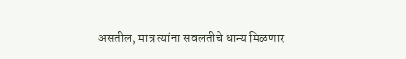असतील, मात्र त्यांना सवलतीचे धान्य मिळणार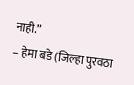नाही.”
– हेमा बडे (जिल्हा पुरवठा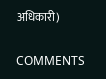अधिकारी)

COMMENTS